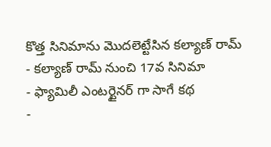కొత్త సినిమాను మొదలెట్టేసిన కల్యాణ్ రామ్
- కల్యాణ్ రామ్ నుంచి 17వ సినిమా
- ఫ్యామిలీ ఎంటర్టైనర్ గా సాగే కథ
-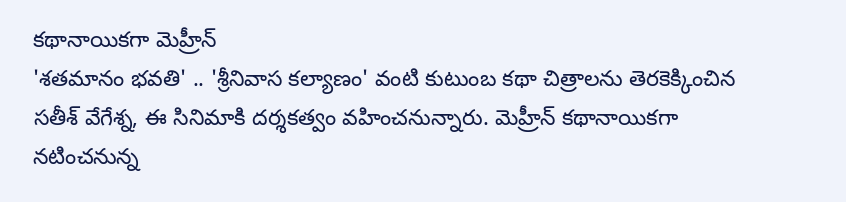కథానాయికగా మెహ్రీన్
'శతమానం భవతి' .. 'శ్రీనివాస కల్యాణం' వంటి కుటుంబ కథా చిత్రాలను తెరకెక్కించిన సతీశ్ వేగేశ్న, ఈ సినిమాకి దర్శకత్వం వహించనున్నారు. మెహ్రీన్ కథానాయికగా నటించనున్న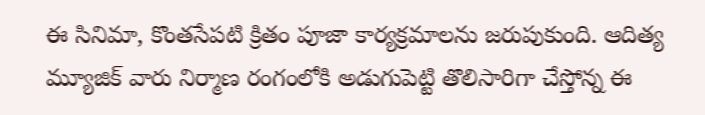ఈ సినిమా, కొంతసేపటి క్రితం పూజా కార్యక్రమాలను జరుపుకుంది. ఆదిత్య మ్యూజిక్ వారు నిర్మాణ రంగంలోకి అడుగుపెట్టి తొలిసారిగా చేస్తోన్న ఈ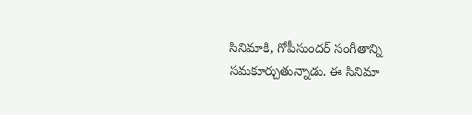సినిమాకి, గోపీసుందర్ సంగీతాన్ని సమకూర్చుతున్నాడు. ఈ సినిమా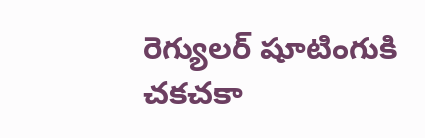రెగ్యులర్ షూటింగుకి చకచకా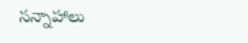సన్నాహాలు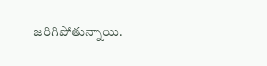జరిగిపోతున్నాయి.